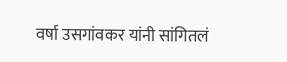वर्षा उसगांवकर यांनी सांगितलं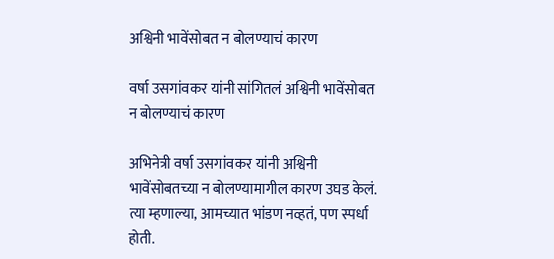अश्विनी भावेंसोबत न बोलण्याचं कारण

वर्षा उसगांवकर यांनी सांगितलं अश्विनी भावेंसोबत न बोलण्याचं कारण

अभिनेत्री वर्षा उसगांवकर यांनी अश्विनी भावेंसोबतच्या न बोलण्यामागील कारण उघड केलं. त्या म्हणाल्या, आमच्यात भांडण नव्हतं, पण स्पर्धा होती.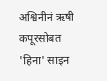अश्विनीनं ऋषी कपूरसोबत 'हिना' साइन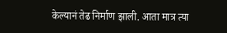केल्यानं तेढ निर्माण झाली. आता मात्र त्या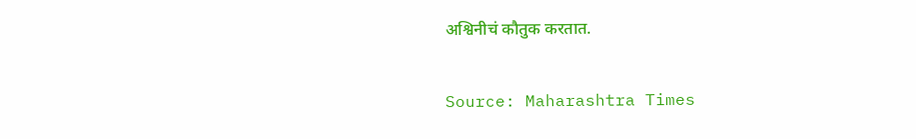अश्विनीचं कौतुक करतात.

Source: Maharashtra Times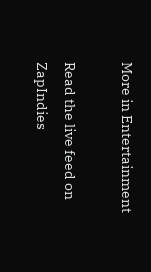More in Entertainment

Read the live feed on ZapIndies